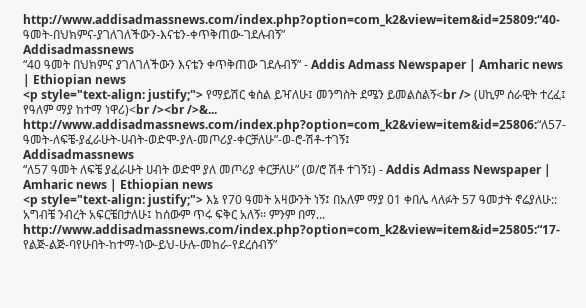http://www.addisadmassnews.com/index.php?option=com_k2&view=item&id=25809:“40-ዓመት-በህክምና-ያገለገለችውን-እናቴን-ቀጥቅጠው-ገደሉብኝ”
Addisadmassnews
“40 ዓመት በህክምና ያገለገለችውን እናቴን ቀጥቅጠው ገደሉብኝ” - Addis Admass Newspaper | Amharic news | Ethiopian news
<p style="text-align: justify;"> የማይሽር ቁስል ይዣለሁ፤ መንግስት ደሜን ይመልስልኝ<br /> (ሀኪም ሰራዊት ተረፈ፤ የዓለም ማያ ከተማ ነዋሪ)<br /><br />&...
http://www.addisadmassnews.com/index.php?option=com_k2&view=item&id=25806:“ለ57-ዓመት-ለፍቼ-ያፈራሁት-ሀብት-ወድሞ-ያለ-መጦሪያ-ቀርቻለሁ”-ወ-ሮ-ሽቶ-ተገኝ፤
Addisadmassnews
“ለ57 ዓመት ለፍቼ ያፈራሁት ሀብት ወድሞ ያለ መጦሪያ ቀርቻለሁ” (ወ/ሮ ሽቶ ተገኝ፤) - Addis Admass Newspaper | Amharic news | Ethiopian news
<p style="text-align: justify;"> እኔ የ70 ዓመት አዛውንት ነኝ፤ በአለም ማያ 01 ቀበሌ ላለፉት 57 ዓመታት ኖሬያለሁ:: አግብቼ ንብረት አፍርቼበታለሁ፤ ከሰውም ጥሩ ፍቅር አለኝ፡፡ ምንም በማ...
http://www.addisadmassnews.com/index.php?option=com_k2&view=item&id=25805:“17-የልጅ-ልጅ-ባየሁበት-ከተማ-ነው-ይህ-ሁሉ-መከራ-የደረሰብኝ”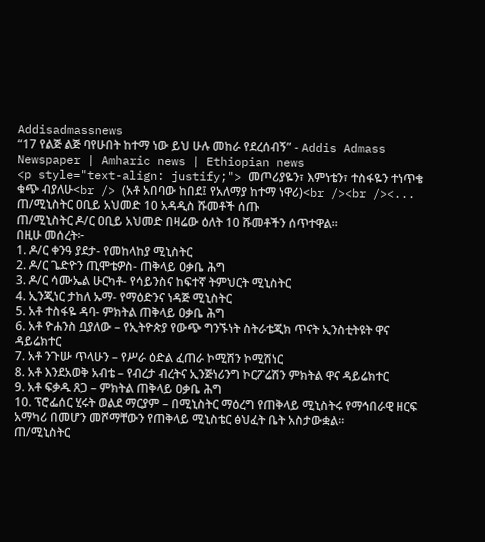Addisadmassnews
“17 የልጅ ልጅ ባየሁበት ከተማ ነው ይህ ሁሉ መከራ የደረሰብኝ” - Addis Admass Newspaper | Amharic news | Ethiopian news
<p style="text-align: justify;"> መጦሪያዬን፣ እምነቴን፣ ተስፋዬን ተነጥቄ ቁጭ ብያለሁ<br /> (አቶ አበባው ከበደ፤ የአለማያ ከተማ ነዋሪ)<br /><br /><...
ጠ/ሚኒስትር ዐቢይ አህመድ 10 አዳዲስ ሹመቶች ሰጡ
ጠ/ሚኒስትር ዶ/ር ዐቢይ አህመድ በዛሬው ዕለት 10 ሹመቶችን ሰጥተዋል።
በዚሁ መሰረት፦
1. ዶ/ር ቀንዓ ያደታ- የመከላከያ ሚኒስትር
2. ዶ/ር ጌድዮን ጢሞቴዎስ- ጠቅላይ ዐቃቤ ሕግ
3. ዶ/ር ሳሙኤል ሁርካቶ- የሳይንስና ከፍተኛ ትምህርት ሚኒስትር
4. ኢንጂነር ታከለ ኡማ- የማዕድንና ነዳጅ ሚኒስትር
5. አቶ ተስፋዬ ዳባ- ምክትል ጠቅላይ ዐቃቤ ሕግ
6. አቶ ዮሐንስ ቧያለው – የኢትዮጵያ የውጭ ግንኙነት ስትራቴጂክ ጥናት ኢንስቲትዩት ዋና ዳይሬክተር
7. አቶ ንጉሡ ጥላሁን – የሥራ ዕድል ፈጠራ ኮሚሽን ኮሚሽነር
8. አቶ እንደአወቅ አብቴ – የብረታ ብረትና ኢንጅነሪንግ ኮርፖሬሽን ምክትል ዋና ዳይሬክተር
9. አቶ ፍቃዱ ጸጋ – ምክትል ጠቅላይ ዐቃቤ ሕግ
10. ፕሮፌሰር ሂሩት ወልደ ማርያም – በሚኒስትር ማዕረግ የጠቅላይ ሚኒስትሩ የማኅበራዊ ዘርፍ አማካሪ በመሆን መሾማቸውን የጠቅላይ ሚኒስቴር ፅህፈት ቤት አስታውቋል።
ጠ/ሚኒስትር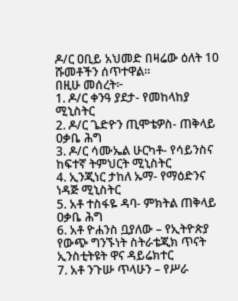ዶ/ር ዐቢይ አህመድ በዛሬው ዕለት 10 ሹመቶችን ሰጥተዋል።
በዚሁ መሰረት፦
1. ዶ/ር ቀንዓ ያደታ- የመከላከያ ሚኒስትር
2. ዶ/ር ጌድዮን ጢሞቴዎስ- ጠቅላይ ዐቃቤ ሕግ
3. ዶ/ር ሳሙኤል ሁርካቶ- የሳይንስና ከፍተኛ ትምህርት ሚኒስትር
4. ኢንጂነር ታከለ ኡማ- የማዕድንና ነዳጅ ሚኒስትር
5. አቶ ተስፋዬ ዳባ- ምክትል ጠቅላይ ዐቃቤ ሕግ
6. አቶ ዮሐንስ ቧያለው – የኢትዮጵያ የውጭ ግንኙነት ስትራቴጂክ ጥናት ኢንስቲትዩት ዋና ዳይሬክተር
7. አቶ ንጉሡ ጥላሁን – የሥራ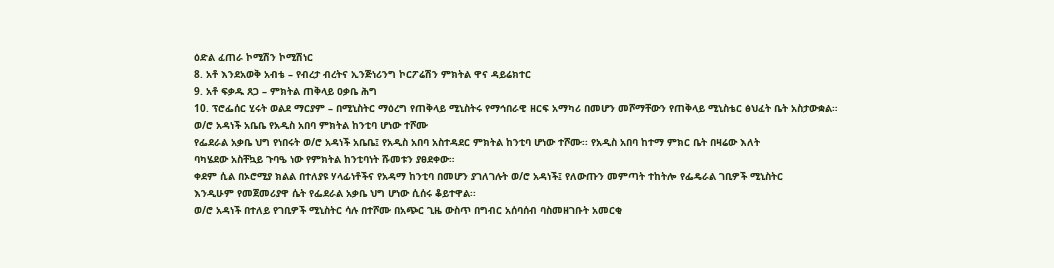ዕድል ፈጠራ ኮሚሽን ኮሚሽነር
8. አቶ እንደአወቅ አብቴ – የብረታ ብረትና ኢንጅነሪንግ ኮርፖሬሽን ምክትል ዋና ዳይሬክተር
9. አቶ ፍቃዱ ጸጋ – ምክትል ጠቅላይ ዐቃቤ ሕግ
10. ፕሮፌሰር ሂሩት ወልደ ማርያም – በሚኒስትር ማዕረግ የጠቅላይ ሚኒስትሩ የማኅበራዊ ዘርፍ አማካሪ በመሆን መሾማቸውን የጠቅላይ ሚኒስቴር ፅህፈት ቤት አስታውቋል።
ወ/ሮ አዳነች አቤቤ የአዲስ አበባ ምክትል ከንቲባ ሆነው ተሾሙ
የፌደራል አቃቤ ህግ የነበሩት ወ/ሮ አዳነች አቤቤ፤ የአዲስ አበባ አስተዳደር ምክትል ከንቲባ ሆነው ተሾሙ፡፡ የአዲስ አበባ ከተማ ምክር ቤት በዛሬው እለት
ባካሄደው አስቸኳይ ጉባዔ ነው የምክትል ከንቲባነት ሹመቱን ያፀደቀው።
ቀደም ሲል በኦሮሚያ ክልል በተለያዩ ሃላፊነቶችና የአዳማ ከንቲባ በመሆን ያገለገሉት ወ/ሮ አዳነች፤ የለውጡን መምጣት ተከትሎ የፌዴራል ገቢዎች ሚኒስትር
እንዲሁም የመጀመሪያዋ ሴት የፌደራል አቃቤ ህግ ሆነው ሲሰሩ ቆይተዋል፡፡
ወ/ሮ አዳነች በተለይ የገቢዎች ሚኒስትር ሳሉ በተሾሙ በአጭር ጊዜ ውስጥ በግብር አሰባሰብ ባስመዘገቡት አመርቂ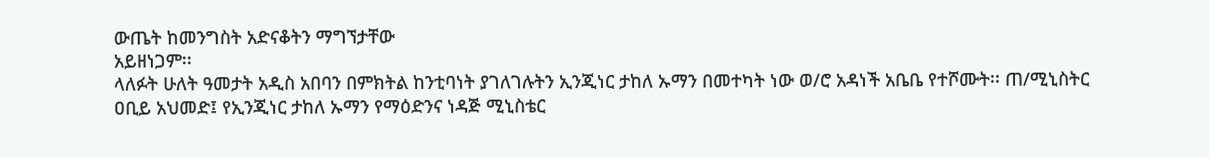ውጤት ከመንግስት አድናቆትን ማግኘታቸው
አይዘነጋም፡፡
ላለፉት ሁለት ዓመታት አዲስ አበባን በምክትል ከንቲባነት ያገለገሉትን ኢንጂነር ታከለ ኡማን በመተካት ነው ወ/ሮ አዳነች አቤቤ የተሾሙት፡፡ ጠ/ሚኒስትር
ዐቢይ አህመድ፤ የኢንጂነር ታከለ ኡማን የማዕድንና ነዳጅ ሚኒስቴር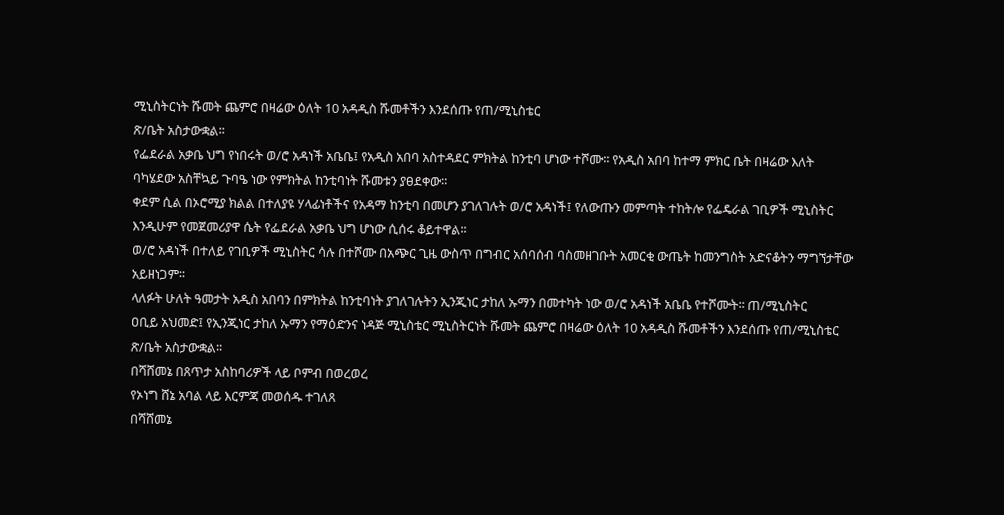ሚኒስትርነት ሹመት ጨምሮ በዛሬው ዕለት 10 አዳዲስ ሹመቶችን እንደሰጡ የጠ/ሚኒስቴር
ጽ/ቤት አስታውቋል፡፡
የፌደራል አቃቤ ህግ የነበሩት ወ/ሮ አዳነች አቤቤ፤ የአዲስ አበባ አስተዳደር ምክትል ከንቲባ ሆነው ተሾሙ፡፡ የአዲስ አበባ ከተማ ምክር ቤት በዛሬው እለት
ባካሄደው አስቸኳይ ጉባዔ ነው የምክትል ከንቲባነት ሹመቱን ያፀደቀው።
ቀደም ሲል በኦሮሚያ ክልል በተለያዩ ሃላፊነቶችና የአዳማ ከንቲባ በመሆን ያገለገሉት ወ/ሮ አዳነች፤ የለውጡን መምጣት ተከትሎ የፌዴራል ገቢዎች ሚኒስትር
እንዲሁም የመጀመሪያዋ ሴት የፌደራል አቃቤ ህግ ሆነው ሲሰሩ ቆይተዋል፡፡
ወ/ሮ አዳነች በተለይ የገቢዎች ሚኒስትር ሳሉ በተሾሙ በአጭር ጊዜ ውስጥ በግብር አሰባሰብ ባስመዘገቡት አመርቂ ውጤት ከመንግስት አድናቆትን ማግኘታቸው
አይዘነጋም፡፡
ላለፉት ሁለት ዓመታት አዲስ አበባን በምክትል ከንቲባነት ያገለገሉትን ኢንጂነር ታከለ ኡማን በመተካት ነው ወ/ሮ አዳነች አቤቤ የተሾሙት፡፡ ጠ/ሚኒስትር
ዐቢይ አህመድ፤ የኢንጂነር ታከለ ኡማን የማዕድንና ነዳጅ ሚኒስቴር ሚኒስትርነት ሹመት ጨምሮ በዛሬው ዕለት 10 አዳዲስ ሹመቶችን እንደሰጡ የጠ/ሚኒስቴር
ጽ/ቤት አስታውቋል፡፡
በሻሸመኔ በጸጥታ አስከባሪዎች ላይ ቦምብ በወረወረ
የኦነግ ሸኔ አባል ላይ እርምጃ መወሰዱ ተገለጸ
በሻሸመኔ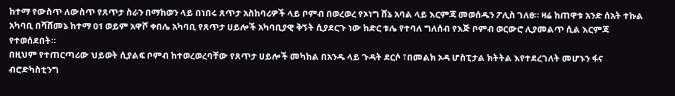ከተማ የውስጥ ለውስጥ የጸጥታ ስራን በማከወን ላይ በነበሩ ጸጥታ አስከባሪዎች ላይ ቦምብ በወረወረ የኦነግ ሸኔ አባል ላይ እርምጃ መወሰዱን ፖሊስ ገለፀ። ዛሬ ከጠዋቱ አንድ ሰአት ተኩል አካባቢ በሻሸመኔ ከተማ 01 ወይም አዋሾ ቀበሌ አካባቢ የጸጥታ ሀይሎች አካባቢያዊ ቅኝት ሲያደርጉ ነው ከድር ቱሌ የተባለ ግለሰብ የእጅ ቦምብ ወርውሮ ሊያመልጥ ሲል እርምጃ የተወሰደበት።
በዚህም የተጠርጣሪው ህይወት ሲያልፍ ቦምብ ከተወረወረባቸው የጸጥታ ሀይሎች መካከል በአንዱ ላይ ጉዳት ደርሶ ፣በመልክ ኦዳ ሆስፒታል ክትትል እየተደረገለት መሆኑን ፋና ብሮድካስቲንግ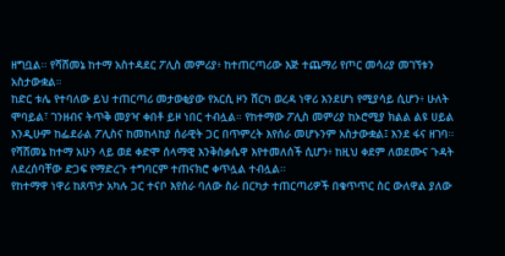ዘግቧል፡፡ የሻሸመኔ ከተማ አስተዳደር ፖሊስ መምሪያ፥ ከተጠርጣሪው እጅ ተጨማሪ የጦር መሳሪያ መገኘቱን አስታውቋል።
ከድር ቱሌ የተባለው ይህ ተጠርጣሪ መታወቂያው የአርሲ ዞን ሸርካ ወረዳ ነዋሪ እንደሆነ የሚያሳይ ሲሆን፥ ሁለት ሞባይል፣ ገንዘብና ትጥቅ መያዣ ቀበቶ ይዞ ነበር ተብሏል። የከተማው ፖሊስ መምሪያ ከኦሮሚያ ክልል ልዩ ሀይል እንዲሁም ከፌደራል ፖሊስና ከመከላከያ ሰራዊት ጋር በጥምረት እየሰራ መሆኑንም አስታውቋል፤ እንደ ፋና ዘገባ፡፡ የሻሸመኔ ከተማ አሁን ላይ ወደ ቀድሞ ሰላማዊ እንቅስቃሴዋ እየተመለሰች ሲሆን፥ ከዚህ ቀደም ለወደሙና ጉዳት ለደረሰባቸው ድጋፍ የማድረጉ ተግባርም ተጠናክሮ ቀጥሏል ተብሏል፡፡
የከተማዋ ነዋሪ ከጸጥታ አካሉ ጋር ተናቦ እየሰራ ባለው ስራ በርካታ ተጠርጣሪዎች በቁጥጥር ስር ውለዋል ያለው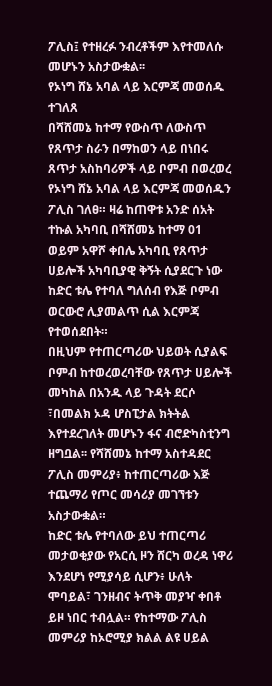ፖሊስ፤ የተዘረፉ ንብረቶችም እየተመለሱ መሆኑን አስታውቋል፡፡
የኦነግ ሸኔ አባል ላይ እርምጃ መወሰዱ ተገለጸ
በሻሸመኔ ከተማ የውስጥ ለውስጥ የጸጥታ ስራን በማከወን ላይ በነበሩ ጸጥታ አስከባሪዎች ላይ ቦምብ በወረወረ የኦነግ ሸኔ አባል ላይ እርምጃ መወሰዱን ፖሊስ ገለፀ። ዛሬ ከጠዋቱ አንድ ሰአት ተኩል አካባቢ በሻሸመኔ ከተማ 01 ወይም አዋሾ ቀበሌ አካባቢ የጸጥታ ሀይሎች አካባቢያዊ ቅኝት ሲያደርጉ ነው ከድር ቱሌ የተባለ ግለሰብ የእጅ ቦምብ ወርውሮ ሊያመልጥ ሲል እርምጃ የተወሰደበት።
በዚህም የተጠርጣሪው ህይወት ሲያልፍ ቦምብ ከተወረወረባቸው የጸጥታ ሀይሎች መካከል በአንዱ ላይ ጉዳት ደርሶ ፣በመልክ ኦዳ ሆስፒታል ክትትል እየተደረገለት መሆኑን ፋና ብሮድካስቲንግ ዘግቧል፡፡ የሻሸመኔ ከተማ አስተዳደር ፖሊስ መምሪያ፥ ከተጠርጣሪው እጅ ተጨማሪ የጦር መሳሪያ መገኘቱን አስታውቋል።
ከድር ቱሌ የተባለው ይህ ተጠርጣሪ መታወቂያው የአርሲ ዞን ሸርካ ወረዳ ነዋሪ እንደሆነ የሚያሳይ ሲሆን፥ ሁለት ሞባይል፣ ገንዘብና ትጥቅ መያዣ ቀበቶ ይዞ ነበር ተብሏል። የከተማው ፖሊስ መምሪያ ከኦሮሚያ ክልል ልዩ ሀይል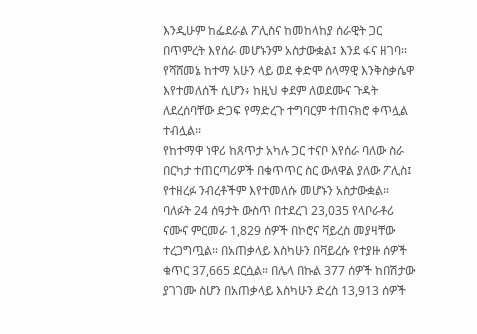እንዲሁም ከፌደራል ፖሊስና ከመከላከያ ሰራዊት ጋር በጥምረት እየሰራ መሆኑንም አስታውቋል፤ እንደ ፋና ዘገባ፡፡ የሻሸመኔ ከተማ አሁን ላይ ወደ ቀድሞ ሰላማዊ እንቅስቃሴዋ እየተመለሰች ሲሆን፥ ከዚህ ቀደም ለወደሙና ጉዳት ለደረሰባቸው ድጋፍ የማድረጉ ተግባርም ተጠናክሮ ቀጥሏል ተብሏል፡፡
የከተማዋ ነዋሪ ከጸጥታ አካሉ ጋር ተናቦ እየሰራ ባለው ስራ በርካታ ተጠርጣሪዎች በቁጥጥር ስር ውለዋል ያለው ፖሊስ፤ የተዘረፉ ንብረቶችም እየተመለሱ መሆኑን አስታውቋል፡፡
ባለፉት 24 ሰዓታት ውስጥ በተደረገ 23,035 የላቦራቶሪ ናሙና ምርመራ 1,829 ሰዎች በኮሮና ቫይረስ መያዛቸው ተረጋግጧል። በአጠቃላይ እስካሁን በቫይረሱ የተያዙ ሰዎች ቁጥር 37,665 ደርሷል። በሌላ በኩል 377 ሰዎች ከበሽታው ያገገሙ ስሆን በአጠቃላይ እስካሁን ድረስ 13,913 ሰዎች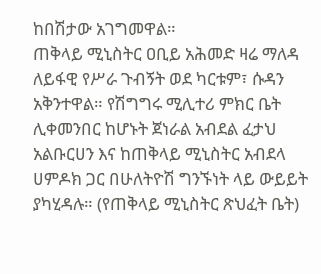ከበሽታው አገግመዋል።
ጠቅላይ ሚኒስትር ዐቢይ አሕመድ ዛሬ ማለዳ ለይፋዊ የሥራ ጉብኝት ወደ ካርቱም፣ ሱዳን አቅንተዋል። የሽግግሩ ሚሊተሪ ምክር ቤት ሊቀመንበር ከሆኑት ጀነራል አብደል ፈታህ አልቡርሀን እና ከጠቅላይ ሚኒስትር አብደላ ሀምዶክ ጋር በሁለትዮሽ ግንኙነት ላይ ውይይት ያካሂዳሉ። (የጠቅላይ ሚኒስትር ጽህፈት ቤት)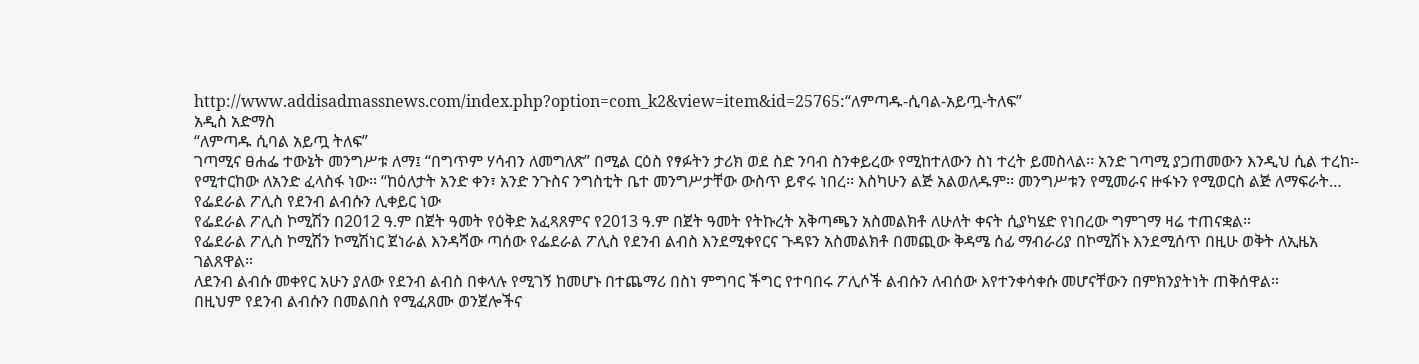http://www.addisadmassnews.com/index.php?option=com_k2&view=item&id=25765:“ለምጣዱ-ሲባል-አይጧ-ትለፍ”
አዲስ አድማስ
“ለምጣዱ ሲባል አይጧ ትለፍ”
ገጣሚና ፀሐፌ ተውኔት መንግሥቱ ለማ፤ “በግጥም ሃሳብን ለመግለጽ” በሚል ርዕስ የፃፉትን ታሪክ ወደ ስድ ንባብ ስንቀይረው የሚከተለውን ስነ ተረት ይመስላል፡፡ አንድ ገጣሚ ያጋጠመውን እንዲህ ሲል ተረከ፡- የሚተርከው ለአንድ ፈላስፋ ነው፡፡ “ከዕለታት አንድ ቀን፣ አንድ ንጉስና ንግስቲት ቤተ መንግሥታቸው ውስጥ ይኖሩ ነበረ፡፡ እስካሁን ልጅ አልወለዱም፡፡ መንግሥቱን የሚመራና ዙፋኑን የሚወርስ ልጅ ለማፍራት…
የፌደራል ፖሊስ የደንብ ልብሱን ሊቀይር ነው
የፌደራል ፖሊስ ኮሚሽን በ2012 ዓ.ም በጀት ዓመት የዕቅድ አፈጻጸምና የ2013 ዓ.ም በጀት ዓመት የትኩረት አቅጣጫን አስመልክቶ ለሁለት ቀናት ሲያካሄድ የነበረው ግምገማ ዛሬ ተጠናቋል።
የፌደራል ፖሊስ ኮሚሽን ኮሚሽነር ጀነራል እንዳሻው ጣሰው የፌደራል ፖሊስ የደንብ ልብስ እንደሚቀየርና ጉዳዩን አስመልክቶ በመጪው ቅዳሜ ሰፊ ማብራሪያ በኮሚሽኑ እንደሚሰጥ በዚሁ ወቅት ለኢዜአ ገልጸዋል።
ለደንብ ልብሱ መቀየር አሁን ያለው የደንብ ልብስ በቀላሉ የሚገኝ ከመሆኑ በተጨማሪ በስነ ምግባር ችግር የተባበሩ ፖሊሶች ልብሱን ለብሰው እየተንቀሳቀሱ መሆናቸውን በምክንያትነት ጠቅሰዋል።
በዚህም የደንብ ልብሱን በመልበስ የሚፈጸሙ ወንጀሎችና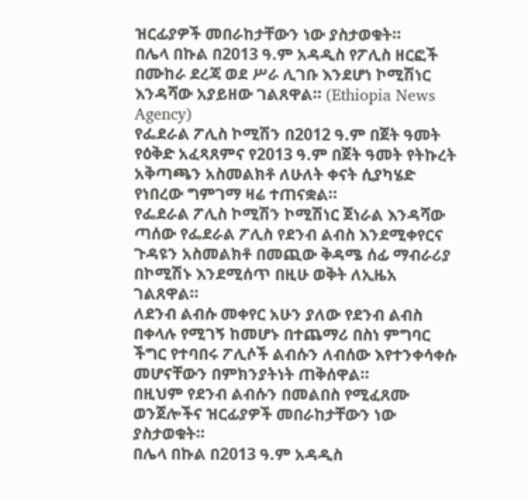ዝርፊያዎች መበራከታቸውን ነው ያስታወቁት።
በሌላ በኩል በ2013 ዓ.ም አዳዲስ የፖሊስ ዘርፎች በሙከራ ደረጃ ወደ ሥራ ሊገቡ እንደሆነ ኮሚሽነር እንዳሻው አያይዘው ገልጸዋል። (Ethiopia News Agency)
የፌደራል ፖሊስ ኮሚሽን በ2012 ዓ.ም በጀት ዓመት የዕቅድ አፈጻጸምና የ2013 ዓ.ም በጀት ዓመት የትኩረት አቅጣጫን አስመልክቶ ለሁለት ቀናት ሲያካሄድ የነበረው ግምገማ ዛሬ ተጠናቋል።
የፌደራል ፖሊስ ኮሚሽን ኮሚሽነር ጀነራል እንዳሻው ጣሰው የፌደራል ፖሊስ የደንብ ልብስ እንደሚቀየርና ጉዳዩን አስመልክቶ በመጪው ቅዳሜ ሰፊ ማብራሪያ በኮሚሽኑ እንደሚሰጥ በዚሁ ወቅት ለኢዜአ ገልጸዋል።
ለደንብ ልብሱ መቀየር አሁን ያለው የደንብ ልብስ በቀላሉ የሚገኝ ከመሆኑ በተጨማሪ በስነ ምግባር ችግር የተባበሩ ፖሊሶች ልብሱን ለብሰው እየተንቀሳቀሱ መሆናቸውን በምክንያትነት ጠቅሰዋል።
በዚህም የደንብ ልብሱን በመልበስ የሚፈጸሙ ወንጀሎችና ዝርፊያዎች መበራከታቸውን ነው ያስታወቁት።
በሌላ በኩል በ2013 ዓ.ም አዳዲስ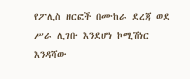የፖሊስ ዘርፎች በሙከራ ደረጃ ወደ ሥራ ሊገቡ እንደሆነ ኮሚሽነር እንዳሻው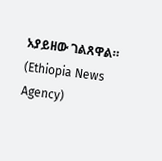አያይዘው ገልጸዋል። (Ethiopia News Agency)